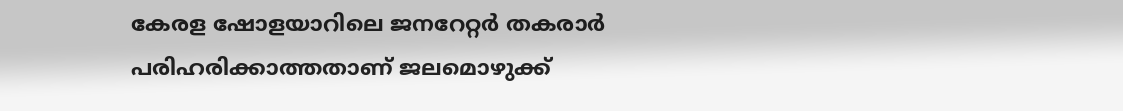കേരള ഷോളയാറിലെ ജനറേറ്റർ തകരാ‍ർ പരിഹരിക്കാത്തതാണ് ജലമൊഴുക്ക്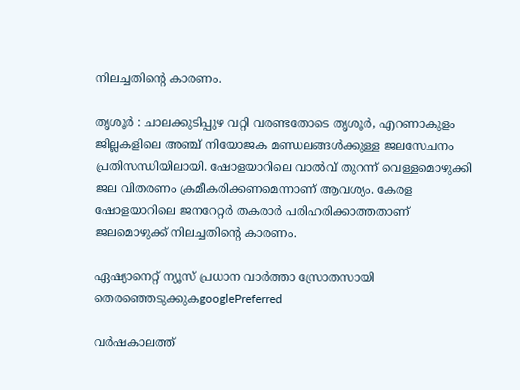നിലച്ചതിന്‍റെ കാരണം.

തൃശൂര്‍ : ചാലക്കുടിപ്പുഴ വറ്റി വരണ്ടതോടെ തൃശൂര്‍, എറണാകുളം ജില്ലകളിലെ അഞ്ച് നിയോജക മണ്ഡലങ്ങള്‍ക്കുള്ള ജലസേചനം പ്രതിസന്ധിയിലായി. ഷോളയാറിലെ വാല്‍വ് തുറന്ന് വെള്ളമൊഴുക്കി ജല വിതരണം ക്രമീകരിക്കണമെന്നാണ് ആവശ്യം. കേരള ഷോളയാറിലെ ജനറേറ്റർ തകരാ‍ർ പരിഹരിക്കാത്തതാണ് ജലമൊഴുക്ക് നിലച്ചതിന്‍റെ കാരണം.

ഏഷ്യാനെറ്റ് ന്യൂസ് പ്രധാന വാർത്താ സ്രോതസായി തെരഞ്ഞെടുക്കുകgooglePreferred

വര്‍ഷകാലത്ത്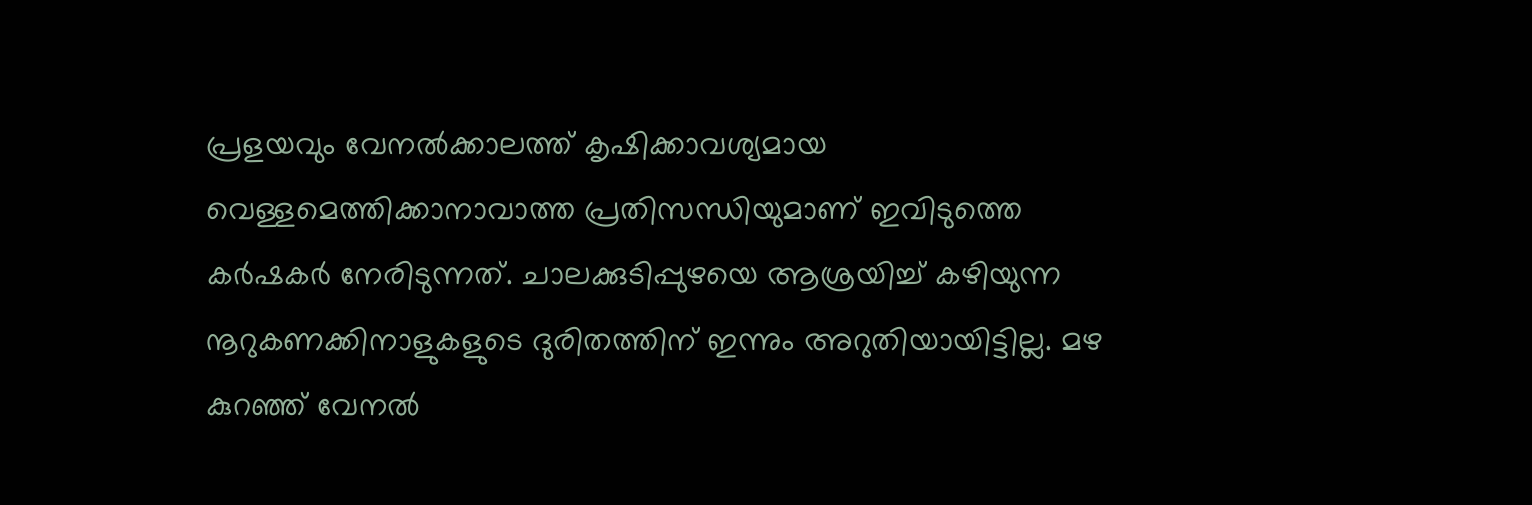പ്രളയവും വേനല്‍ക്കാലത്ത് കൃഷിക്കാവശ്യമായ വെള്ളമെത്തിക്കാനാവാത്ത പ്രതിസന്ധിയുമാണ് ഇവിടുത്തെ കർഷകർ നേരിടുന്നത്. ചാലക്കുടിപ്പുഴയെ ആശ്രയിച്ച് കഴിയുന്ന നൂറുകണക്കിനാളുകളുടെ ദുരിതത്തിന് ഇന്നും അറുതിയായിട്ടില്ല. മഴ കുറഞ്ഞ് വേനല്‍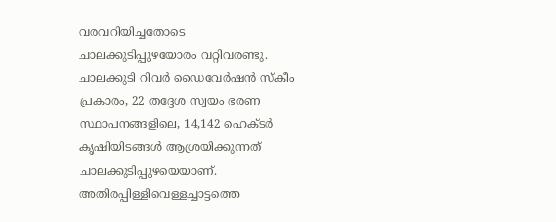വരവറിയിച്ചതോടെ ചാലക്കുടിപ്പുഴയോരം വറ്റിവരണ്ടു. ചാലക്കുടി റിവര്‍ ഡൈവേര്‍ഷന്‍ സ്കീം പ്രകാരം, 22 തദ്ദേശ സ്വയം ഭരണ സ്ഥാപനങ്ങളിലെ, 14,142 ഹെക്ടര്‍ കൃഷിയിടങ്ങള്‍ ആശ്രയിക്കുന്നത് ചാലക്കുടിപ്പുഴയെയാണ്. അതിരപ്പിള്ളിവെള്ളച്ചാട്ടത്തെ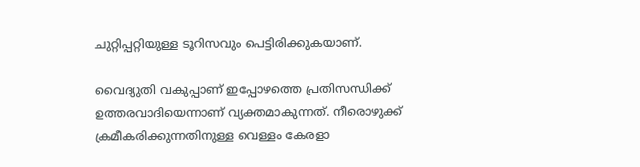ചുറ്റിപ്പറ്റിയുള്ള ടൂറിസവും പെട്ടിരിക്കുകയാണ്.

വൈദ്യുതി വകുപ്പാണ് ഇപ്പോഴത്തെ പ്രതിസന്ധിക്ക് ഉത്തരവാദിയെന്നാണ് വ്യക്തമാകുന്നത്. നീരൊഴുക്ക് ക്രമീകരിക്കുന്നതിനുള്ള വെള്ളം കേരളാ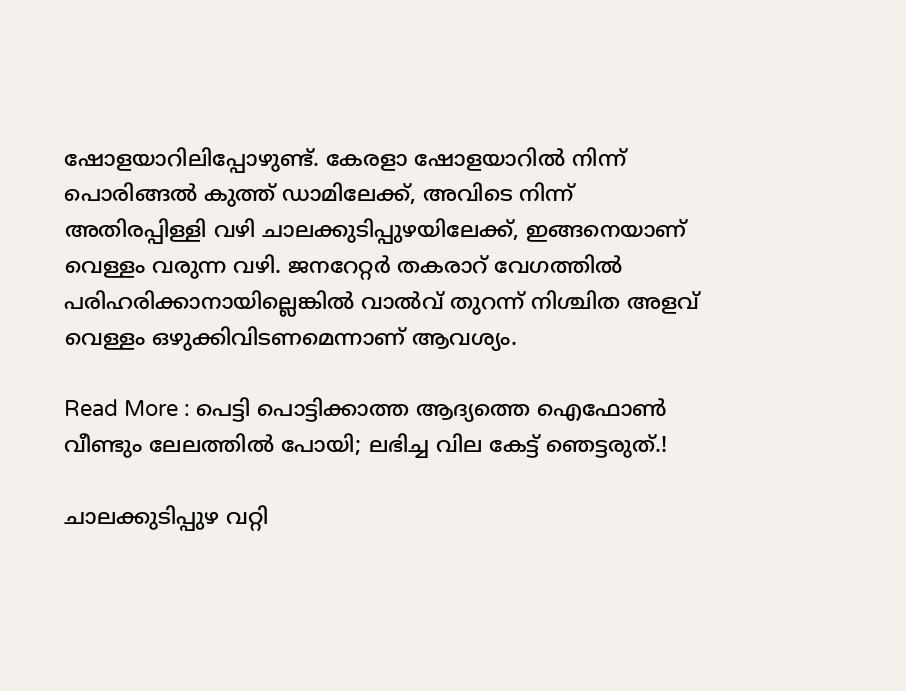ഷോളയാറിലിപ്പോഴുണ്ട്. കേരളാ ഷോളയാറില്‍ നിന്ന് പൊരിങ്ങല്‍ കുത്ത് ഡാമിലേക്ക്, അവിടെ നിന്ന് അതിരപ്പിള്ളി വഴി ചാലക്കുടിപ്പുഴയിലേക്ക്, ഇങ്ങനെയാണ് വെള്ളം വരുന്ന വഴി. ജനറേറ്റര്‍ തകരാറ് വേഗത്തില്‍ പരിഹരിക്കാനായില്ലെങ്കില്‍ വാല്‍വ് തുറന്ന് നിശ്ചിത അളവ് വെള്ളം ഒഴുക്കിവിടണമെന്നാണ് ആവശ്യം.

Read More : പെട്ടി പൊട്ടിക്കാത്ത ആദ്യത്തെ ഐഫോണ്‍ വീണ്ടും ലേലത്തില്‍ പോയി; ലഭിച്ച വില കേട്ട് ഞെട്ടരുത്.!

ചാലക്കുടിപ്പുഴ വറ്റി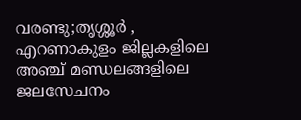വരണ്ടു;തൃശ്ശൂർ , എറണാകുളം ജില്ലകളിലെ അഞ്ച് മണ്ഡലങ്ങളിലെ ജലസേചനം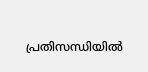പ്രതിസന്ധിയിൽ